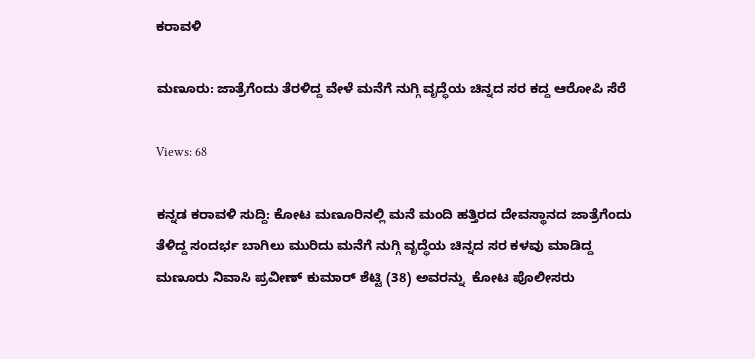ಕರಾವಳಿ

ಮಣೂರು: ಜಾತ್ರೆಗೆಂದು ತೆರಳಿದ್ದ ವೇಳೆ ಮನೆಗೆ ನುಗ್ಗಿ ವೃದ್ಧೆಯ ಚಿನ್ನದ ಸರ ಕದ್ದ ಆರೋಪಿ ಸೆರೆ

Views: 68

ಕನ್ನಡ ಕರಾವಳಿ ಸುದ್ದಿ: ಕೋಟ ಮಣೂರಿನಲ್ಲಿ ಮನೆ ಮಂದಿ ಹತ್ತಿರದ ದೇವಸ್ಥಾನದ ಜಾತ್ರೆಗೆಂದು  ತೆಳಿದ್ದ ಸಂದರ್ಭ ಬಾಗಿಲು ಮುರಿದು ಮನೆಗೆ ನುಗ್ಗಿ ವೃದ್ಧೆಯ ಚಿನ್ನದ ಸರ ಕಳವು ಮಾಡಿದ್ದ ಮಣೂರು ನಿವಾಸಿ ಪ್ರವೀಣ್ ಕುಮಾರ್ ಶೆಟ್ಟಿ (38) ಅವರನ್ನು  ಕೋಟ ಪೊಲೀಸರು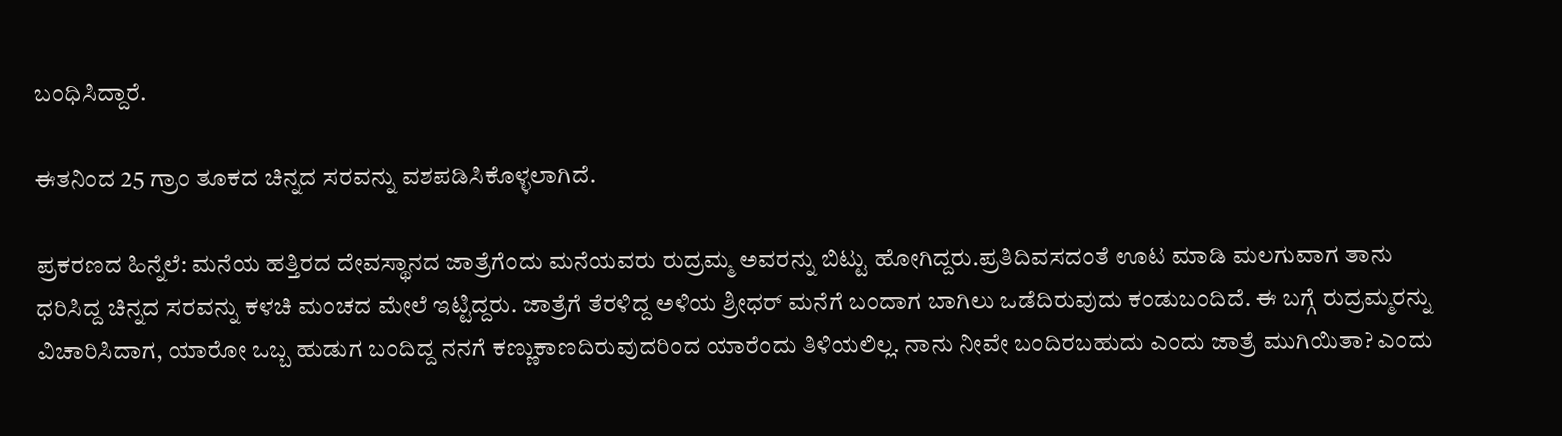ಬಂಧಿಸಿದ್ದಾರೆ.

ಈತನಿಂದ 25 ಗ್ರಾಂ ತೂಕದ ಚಿನ್ನದ ಸರವನ್ನು ವಶಪಡಿಸಿಕೊಳ್ಳಲಾಗಿದೆ.

ಪ್ರಕರಣದ ಹಿನ್ನೆಲೆ: ಮನೆಯ ಹತ್ತಿರದ ದೇವಸ್ಥಾನದ ಜಾತ್ರೆಗೆಂದು ಮನೆಯವರು ರುದ್ರಮ್ಮ ಅವರನ್ನು ಬಿಟ್ಟು ಹೋಗಿದ್ದರು.ಪ್ರತಿದಿವಸದಂತೆ ಊಟ ಮಾಡಿ ಮಲಗುವಾಗ ತಾನು ಧರಿಸಿದ್ದ ಚಿನ್ನದ ಸರವನ್ನು ಕಳಚಿ ಮಂಚದ ಮೇಲೆ ಇಟ್ಟಿದ್ದರು. ಜಾತ್ರೆಗೆ ತೆರಳಿದ್ದ ಅಳಿಯ ಶ್ರೀಧರ್ ಮನೆಗೆ ಬಂದಾಗ ಬಾಗಿಲು ಒಡೆದಿರುವುದು ಕಂಡುಬಂದಿದೆ. ಈ ಬಗ್ಗೆ ರುದ್ರಮ್ಮರನ್ನು ವಿಚಾರಿಸಿದಾಗ, ಯಾರೋ ಒಬ್ಬ ಹುಡುಗ ಬಂದಿದ್ದ ನನಗೆ ಕಣ್ಣುಕಾಣದಿರುವುದರಿಂದ ಯಾರೆಂದು ತಿಳಿಯಲಿಲ್ಲ. ನಾನು ನೀವೇ ಬಂದಿರಬಹುದು ಎಂದು ಜಾತ್ರೆ ಮುಗಿಯಿತಾ? ಎಂದು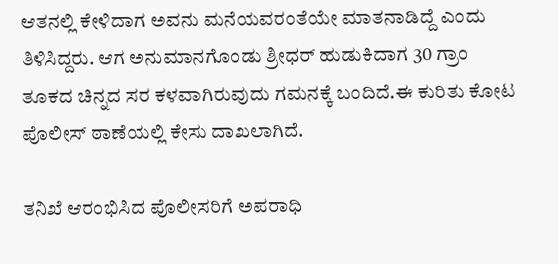ಆತನಲ್ಲಿ ಕೇಳಿದಾಗ ಅವನು ಮನೆಯವರಂತೆಯೇ ಮಾತನಾಡಿದ್ದೆ ಎಂದು ತಿಳಿಸಿದ್ದರು. ಆಗ ಅನುಮಾನಗೊಂಡು ಶ್ರೀಧರ್ ಹುಡುಕಿದಾಗ 30 ಗ್ರಾಂ ತೂಕದ ಚಿನ್ನದ ಸರ ಕಳವಾಗಿರುವುದು ಗಮನಕ್ಕೆ ಬಂದಿದೆ.ಈ ಕುರಿತು ಕೋಟ ಪೊಲೀಸ್ ಠಾಣೆಯಲ್ಲಿ ಕೇಸು ದಾಖಲಾಗಿದೆ.

ತನಿಖೆ ಆರಂಭಿಸಿದ ಪೊಲೀಸರಿಗೆ ಅಪರಾಧಿ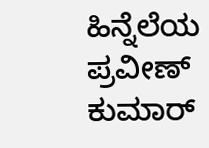ಹಿನ್ನೆಲೆಯ ಪ್ರವೀಣ್ ಕುಮಾ‌ರ್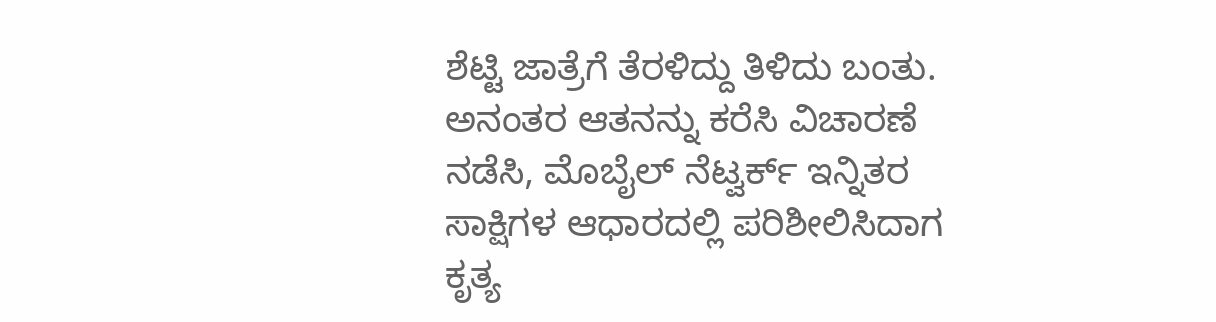ಶೆಟ್ಟಿ ಜಾತ್ರೆಗೆ ತೆರಳಿದ್ದು ತಿಳಿದು ಬಂತು. ಅನಂತರ ಆತನನ್ನು ಕರೆಸಿ ವಿಚಾರಣೆ ನಡೆಸಿ, ಮೊಬೈಲ್ ನೆಟ್ವರ್ಕ್ ಇನ್ನಿತರ ಸಾಕ್ಷಿಗಳ ಆಧಾರದಲ್ಲಿ ಪರಿಶೀಲಿಸಿದಾಗ ಕೃತ್ಯ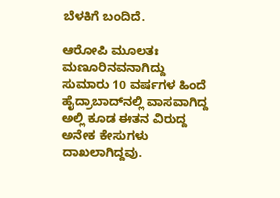ಬೆಳಕಿಗೆ ಬಂದಿದೆ.

ಆರೋಪಿ ಮೂಲತಃ ಮಣೂರಿನವನಾಗಿದ್ದು ಸುಮಾರು 10 ವರ್ಷಗಳ ಹಿಂದೆ ಹೈದ್ರಾಬಾದ್‌ನಲ್ಲಿ ವಾಸವಾಗಿದ್ದ ಅಲ್ಲಿ ಕೂಡ ಈತನ ವಿರುದ್ದ ಅನೇಕ ಕೇಸುಗಳು ದಾಖಲಾಗಿದ್ದವು.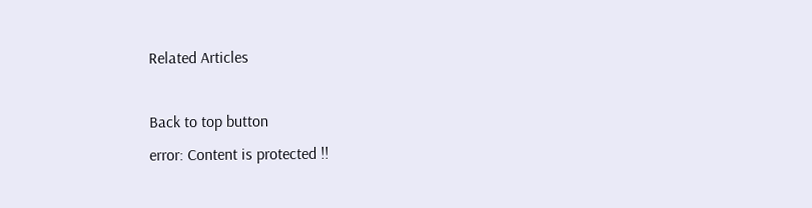Related Articles

Back to top button
error: Content is protected !!